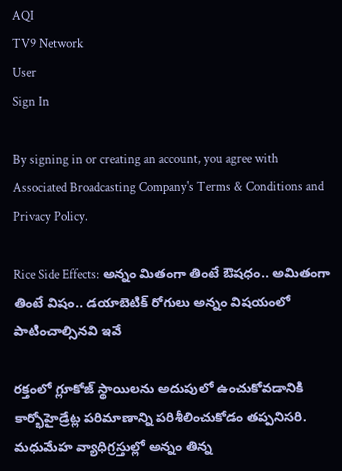AQI
TV9 Network
User
Sign In

By signing in or creating an account, you agree with Associated Broadcasting Company's Terms & Conditions and Privacy Policy.

Rice Side Effects: అన్నం మితంగా తింటే ఔషధం.. అమితంగా తింటే విషం.. డయాబెటిక్ రోగులు అన్నం విషయంలో పాటించాల్సినవి ఇవే

రక్తంలో గ్లూకోజ్ స్థాయిలను అదుపులో ఉంచుకోవడానికి కార్భోహైడ్రేట్ల పరిమాణాన్ని పరిశీలించుకోడం తప్పనిసరి. మధుమేహ వ్యాధిగ్రస్తుల్లో అన్నం తిన్న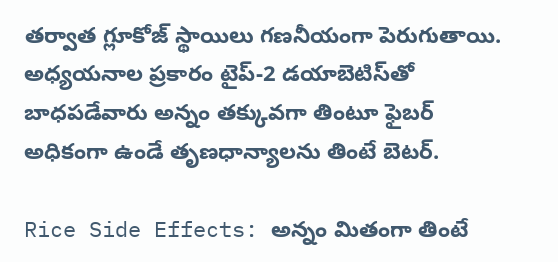తర్వాత గ్లూకోజ్ స్థాయిలు గణనీయంగా పెరుగుతాయి. అధ్యయనాల ప్రకారం టైప్-2 డయాబెటిస్‌తో బాధపడేవారు అన్నం తక్కువగా తింటూ ఫైబర్ అధికంగా ఉండే తృణధాన్యాలను తింటే బెటర్.

Rice Side Effects: అన్నం మితంగా తింటే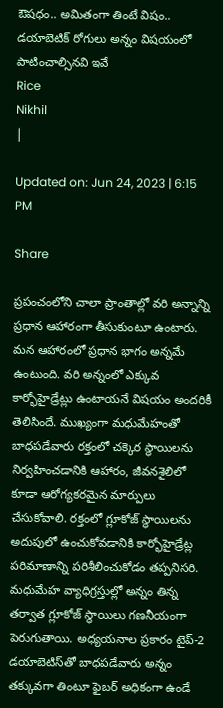ఔషధం.. అమితంగా తింటే విషం.. డయాబెటిక్ రోగులు అన్నం విషయంలో పాటించాల్సినవి ఇవే
Rice
Nikhil
|

Updated on: Jun 24, 2023 | 6:15 PM

Share

ప్రపంచంలోని చాలా ప్రాంతాల్లో వరి అన్నాన్ని ప్రధాన ఆహారంగా తీసుకుంటూ ఉంటారు. మన ఆహారంలో ప్రధాన భాగం అన్నమే ఉంటుంది. వరి అన్నంలో ఎక్కువ కార్భోహైడ్రేట్లు ఉంటాయనే విషయం అందరికీ తెలిసిందే. ముఖ్యంగా మధుమేహంతో బాధపడేవారు రక్తంలో చక్కెర స్థాయిలను నిర్వహించడానికి ఆహారం, జీవనశైలిలో కూడా ఆరోగ్యకరమైన మార్పులు చేసుకోవాలి. రక్తంలో గ్లూకోజ్ స్థాయిలను అదుపులో ఉంచుకోవడానికి కార్భోహైడ్రేట్ల పరిమాణాన్ని పరిశీలించుకోడం తప్పనిసరి. మధుమేహ వ్యాధిగ్రస్తుల్లో అన్నం తిన్న తర్వాత గ్లూకోజ్ స్థాయిలు గణనీయంగా పెరుగుతాయి. అధ్యయనాల ప్రకారం టైప్-2 డయాబెటిస్‌తో బాధపడేవారు అన్నం తక్కువగా తింటూ ఫైబర్ అధికంగా ఉండే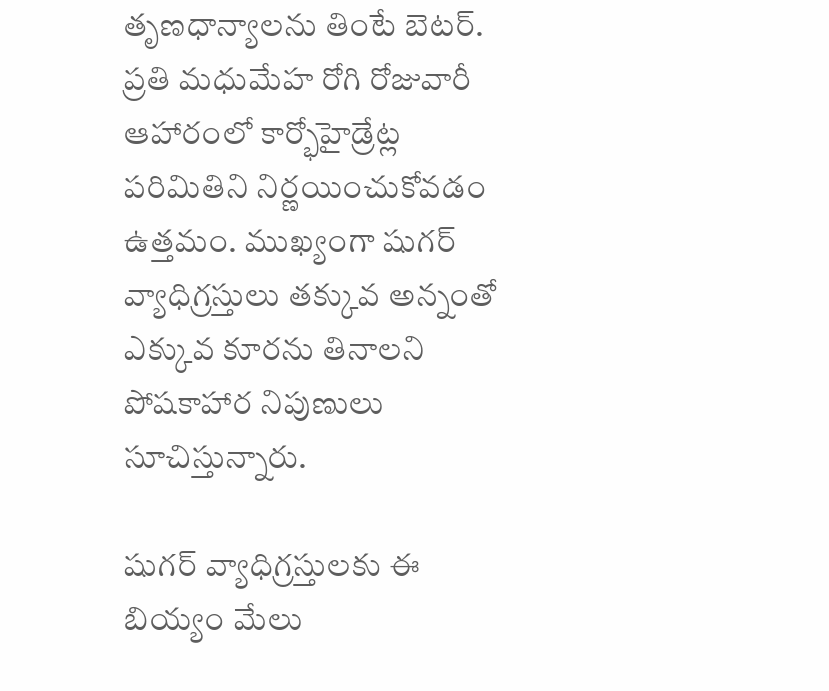తృణధాన్యాలను తింటే బెటర్. ప్రతి మధుమేహ రోగి రోజువారీ ఆహారంలో కార్భోహైడ్రేట్ల పరిమితిని నిర్ణయించుకోవడం ఉత్తమం. ముఖ్యంగా షుగర్ వ్యాధిగ్రస్తులు తక్కువ అన్నంతో ఎక్కువ కూరను తినాలని పోషకాహార నిపుణులు సూచిస్తున్నారు.

షుగర్ వ్యాధిగ్రస్తులకు ఈ బియ్యం మేలు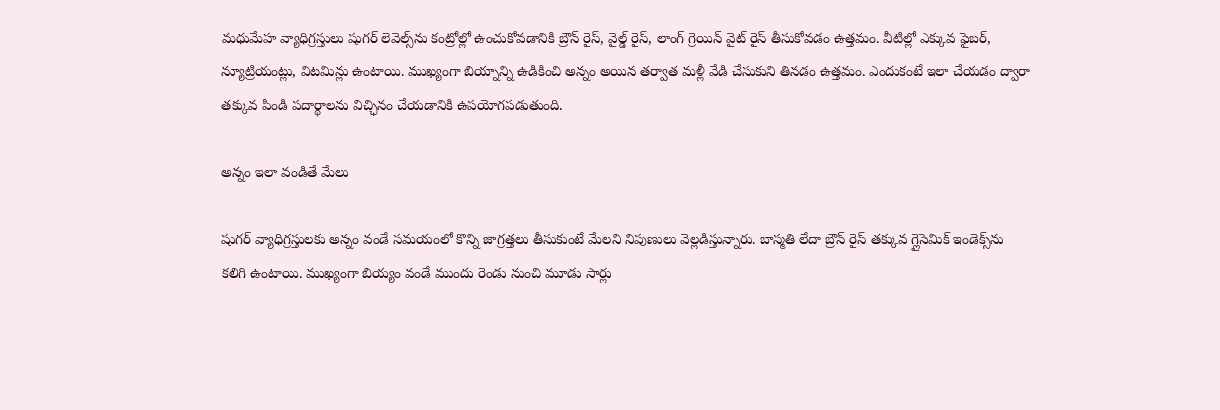మధుమేహ వ్యాధిగ్రస్తులు షుగర్ లెవెల్స్‌ను కంట్రోల్లో ఉంచుకోవడానికి బ్రౌన్ రైస్, వైల్డ్ రైస్, లాంగ్ గ్రెయిన్ వైట్ రైస్ తీసుకోవడం ఉత్తమం. వీటిల్లో ఎక్కువ ఫైబర్, న్యూట్రియంట్లు, విటమిన్లు ఉంటాయి. ముఖ్యంగా బియ్నాన్ని ఉడికించి అన్నం అయిన తర్వాత మళ్లీ వేడి చేసుకుని తినడం ఉత్తమం. ఎందుకంటే ఇలా చేయడం ద్వారా తక్కువ పిండి పదార్థాలను విచ్ఛినం చేయడానికి ఉపయోగపడుతుంది.

అన్నం ఇలా వండితే మేలు

షుగర్ వ్యాధిగ్రస్తులకు అన్నం వండే సమయంలో కొన్ని జాగ్రత్తలు తీసుకుంటే మేలని నిపుణులు వెల్లడిస్తున్నారు. బాస్మతి లేదా బ్రౌన్ రైస్ తక్కువ గ్లైసెమిక్ ఇండెక్స్‌ను కలిగి ఉంటాయి. ముఖ్యంగా బియ్యం వండే ముందు రెండు నుంచి మూడు సార్లు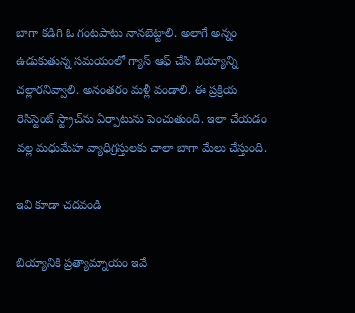బాగా కడిగి ఓ గంటపాటు నానబెట్టాలి. అలాగే అన్నం ఉడుకుతున్న సమయంలో గ్యాస్ ఆఫ్ చేసి బియ్యాన్ని చల్లారనివ్వాలి. అనంతరం మళ్లీ వండాలి. ఈ ప్రక్రియ రెసిస్టెంట్ స్ట్రాచ్‌ను ఏర్పాటును పెంచుతుంది. ఇలా చేయడం వల్ల మధుమేహ వ్యాధిగ్రస్తులకు చాలా బాగా మేలు చేస్తుంది.

ఇవి కూడా చదవండి

బియ్యానికి ప్రత్యామ్నాయం ఇవే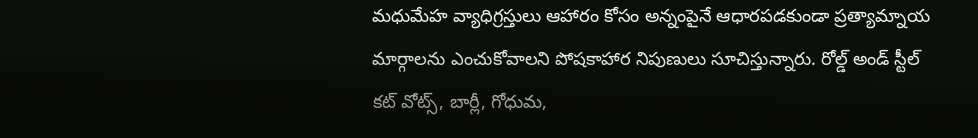మధుమేహ వ్యాధిగ్రస్తులు ఆహారం కోసం అన్నంపైనే ఆధారపడకుండా ప్రత్యామ్నాయ మార్గాలను ఎంచుకోవాలని పోషకాహార నిపుణులు సూచిస్తున్నారు. రోల్డ్ అండ్ స్టీల్ కట్ వోట్స్, బార్లీ, గోధుమ,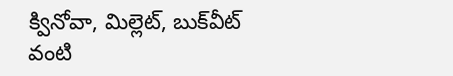క్వినోవా, మిల్లెట్, బుక్‌వీట్ వంటి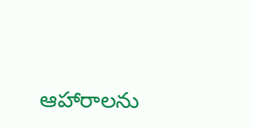ఆహారాలను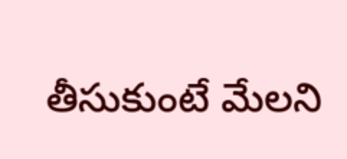తీసుకుంటే మేలని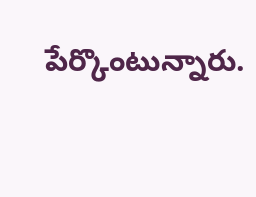పేర్కొంటున్నారు.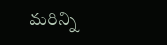మరిన్ని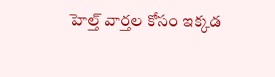హెల్త్ వార్తల కోసం ఇక్కడ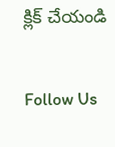క్లిక్ చేయండి

Follow Us